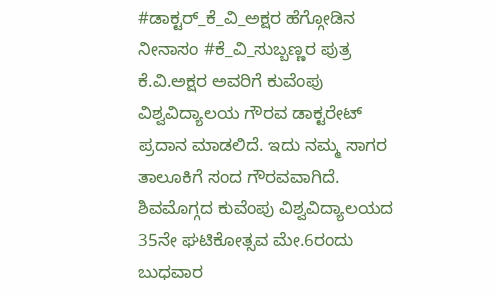#ಡಾಕ್ಟರ್_ಕೆ_ವಿ_ಅಕ್ಷರ ಹೆಗ್ಗೋಡಿನ ನೀನಾಸಂ #ಕೆ_ವಿ_ಸುಬ್ಬಣ್ಣರ ಪುತ್ರ ಕೆ.ವಿ.ಅಕ್ಷರ ಅವರಿಗೆ ಕುವೆಂಪು ವಿಶ್ವವಿದ್ಯಾಲಯ ಗೌರವ ಡಾಕ್ಟರೇಟ್ ಪ್ರದಾನ ಮಾಡಲಿದೆ. ಇದು ನಮ್ಮ ಸಾಗರ ತಾಲೂಕಿಗೆ ಸಂದ ಗೌರವವಾಗಿದೆ. ಶಿವಮೊಗ್ಗದ ಕುವೆಂಪು ವಿಶ್ವವಿದ್ಯಾಲಯದ 35ನೇ ಘಟಿಕೋತ್ಸವ ಮೇ.6ರಂದು ಬುಧವಾರ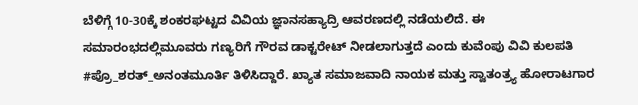ಬೆಳಿಗ್ಗೆ 10-30ಕ್ಕೆ ಶಂಕರಘಟ್ಟದ ವಿವಿಯ ಜ್ಞಾನಸಹ್ಯಾದ್ರಿ ಆವರಣದಲ್ಲಿ ನಡೆಯಲಿದೆ. ಈ ಸಮಾರಂಭದಲ್ಲಿಮೂವರು ಗಣ್ಯರಿಗೆ ಗೌರವ ಡಾಕ್ಟರೇಟ್ ನೀಡಲಾಗುತ್ತದೆ ಎಂದು ಕುವೆಂಪು ವಿವಿ ಕುಲಪತಿ #ಪ್ರೊ_ಶರತ್_ಅನಂತಮೂರ್ತಿ ತಿಳಿಸಿದ್ದಾರೆ. ಖ್ಯಾತ ಸಮಾಜವಾದಿ ನಾಯಕ ಮತ್ತು ಸ್ವಾತಂತ್ರ್ಯ ಹೋರಾಟಗಾರ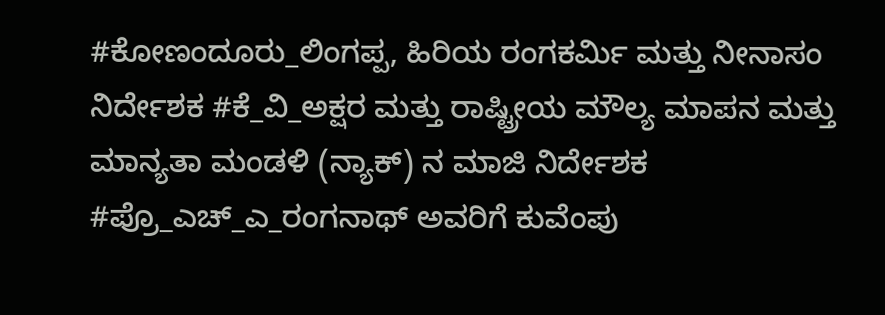#ಕೋಣಂದೂರು_ಲಿಂಗಪ್ಪ, ಹಿರಿಯ ರಂಗಕರ್ಮಿ ಮತ್ತು ನೀನಾಸಂ ನಿರ್ದೇಶಕ #ಕೆ_ವಿ_ಅಕ್ಷರ ಮತ್ತು ರಾಷ್ಟ್ರೀಯ ಮೌಲ್ಯ ಮಾಪನ ಮತ್ತು ಮಾನ್ಯತಾ ಮಂಡಳಿ (ನ್ಯಾಕ್) ನ ಮಾಜಿ ನಿರ್ದೇಶಕ #ಪ್ರೊ_ಎಚ್_ಎ_ರಂಗನಾಥ್ ಅವರಿಗೆ ಕುವೆಂಪು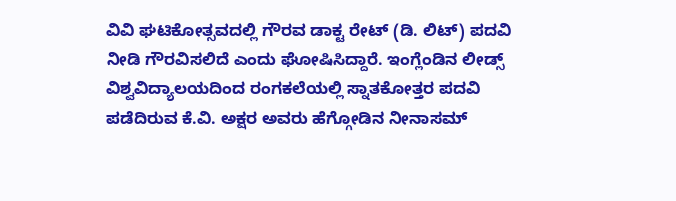ವಿವಿ ಘಟಿಕೋತ್ಸವದಲ್ಲಿ ಗೌರವ ಡಾಕ್ಟ ರೇಟ್ (ಡಿ. ಲಿಟ್) ಪದವಿ ನೀಡಿ ಗೌರವಿಸಲಿದೆ ಎಂದು ಘೋಷಿಸಿದ್ದಾರೆ. ಇಂಗ್ಲೆಂಡಿನ ಲೀಡ್ಸ್ ವಿಶ್ವವಿದ್ಯಾಲಯದಿಂದ ರಂಗಕಲೆಯಲ್ಲಿ ಸ್ನಾತಕೋತ್ತರ ಪದವಿ ಪಡೆದಿರುವ ಕೆ.ವಿ. ಅಕ್ಷರ ಅವರು ಹೆಗ್ಗೋಡಿನ ನೀನಾಸಮ್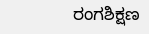ರಂಗಶಿಕ್ಷಣ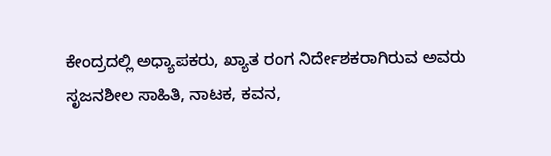ಕೇಂದ್ರದಲ್ಲಿ ಅಧ್ಯಾಪಕರು, ಖ್ಯಾತ ರಂಗ ನಿರ್ದೇಶಕರಾಗಿರುವ ಅವರು ಸೃಜನಶೀಲ ಸಾಹಿತಿ, ನಾಟಕ, ಕವನ,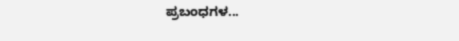ಪ್ರಬಂಧಗಳ...